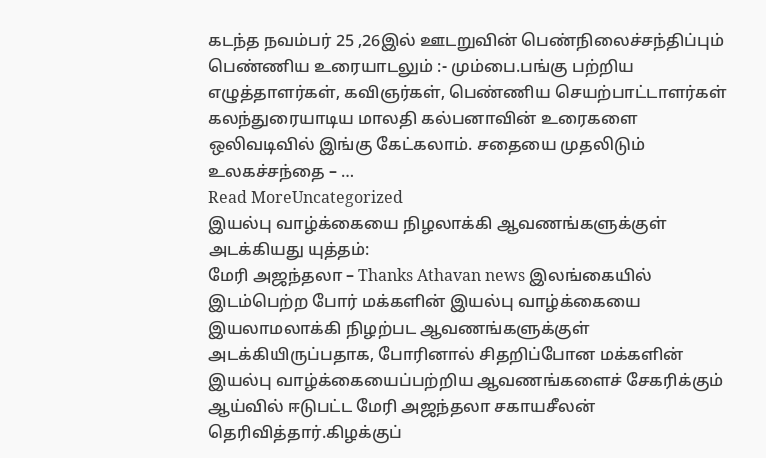கடந்த நவம்பர் 25 ,26இல் ஊடறுவின் பெண்நிலைச்சந்திப்பும் பெண்ணிய உரையாடலும் :- மும்பை.பங்கு பற்றிய எழுத்தாளர்கள், கவிஞர்கள், பெண்ணிய செயற்பாட்டாளர்கள் கலந்துரையாடிய மாலதி கல்பனாவின் உரைகளை ஒலிவடிவில் இங்கு கேட்கலாம். சதையை முதலிடும் உலகச்சந்தை – …
Read MoreUncategorized
இயல்பு வாழ்க்கையை நிழலாக்கி ஆவணங்களுக்குள் அடக்கியது யுத்தம்:
மேரி அஜந்தலா – Thanks Athavan news இலங்கையில் இடம்பெற்ற போர் மக்களின் இயல்பு வாழ்க்கையை இயலாமலாக்கி நிழற்பட ஆவணங்களுக்குள் அடக்கியிருப்பதாக, போரினால் சிதறிப்போன மக்களின் இயல்பு வாழ்க்கையைப்பற்றிய ஆவணங்களைச் சேகரிக்கும் ஆய்வில் ஈடுபட்ட மேரி அஜந்தலா சகாயசீலன் தெரிவித்தார்.கிழக்குப்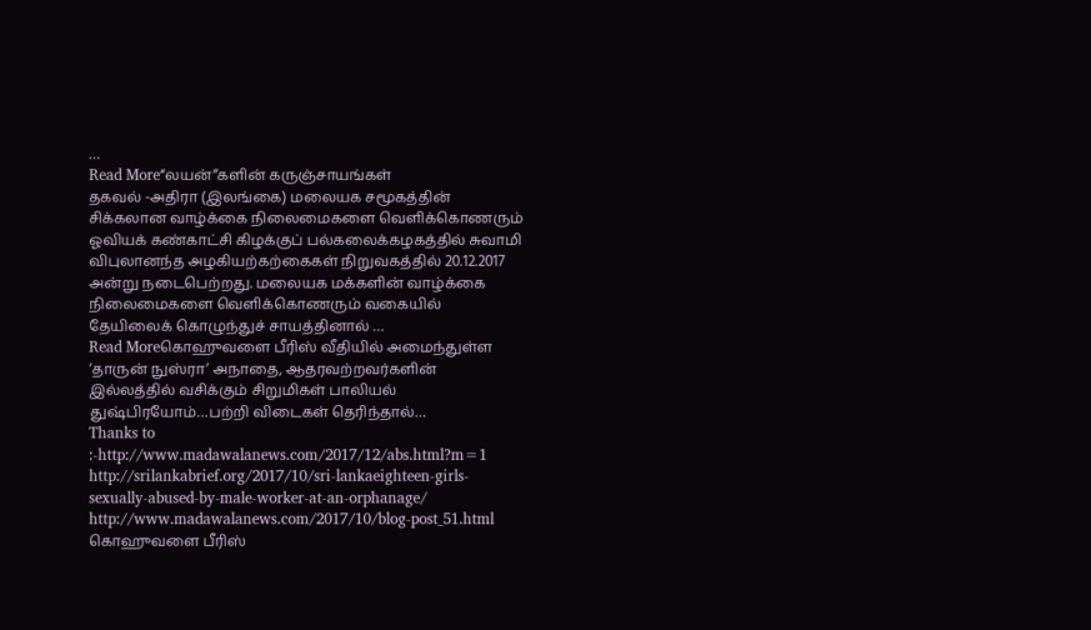…
Read More“லயன்”களின் கருஞ்சாயங்கள்
தகவல் -அதிரா (இலங்கை) மலையக சமூகத்தின் சிக்கலான வாழ்க்கை நிலைமைகளை வெளிக்கொணரும் ஓவியக் கண்காட்சி கிழக்குப் பல்கலைக்கழகத்தில் சுவாமி விபுலானந்த அழகியற்கற்கைகள் நிறுவகத்தில் 20.12.2017 அன்று நடைபெற்றது. மலையக மக்களின் வாழ்க்கை நிலைமைகளை வெளிக்கொணரும் வகையில் தேயிலைக் கொழுந்துச் சாயத்தினால் …
Read Moreகொஹுவளை பீரிஸ் வீதியில் அமைந்துள்ள ‘தாருன் நுஸ்ரா’ அநாதை, ஆதரவற்றவர்களின் இல்லத்தில் வசிக்கும் சிறுமிகள் பாலியல் துஷ்பிரயோம்…பற்றி விடைகள் தெரிந்தால்…
Thanks to :-http://www.madawalanews.com/2017/12/abs.html?m=1 http://srilankabrief.org/2017/10/sri-lankaeighteen-girls-sexually-abused-by-male-worker-at-an-orphanage/ http://www.madawalanews.com/2017/10/blog-post_51.html கொஹுவளை பீரிஸ்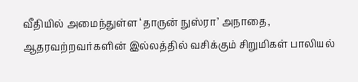வீதியில் அமைந்துள்ள ‘தாருன் நுஸ்ரா’ அநாதை, ஆதரவற்றவர்களின் இல்லத்தில் வசிக்கும் சிறுமிகள் பாலியல்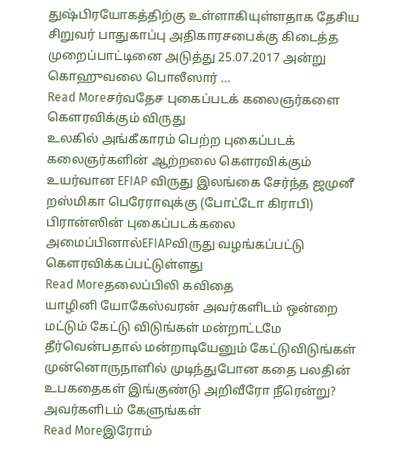துஷ்பிரயோகத்திற்கு உள்ளாகியுள்ளதாக தேசிய சிறுவர் பாதுகாப்பு அதிகாரசபைக்கு கிடைத்த முறைப்பாட்டினை அடுத்து 25.07.2017 அன்று கொஹுவலை பொலீஸார் …
Read Moreசர்வதேச புகைப்படக் கலைஞர்களை கௌரவிக்கும் விருது
உலகில் அங்கீகாரம் பெற்ற புகைப்படக் கலைஞர்களின் ஆற்றலை கௌரவிக்கும் உயர்வான EFIAP விருது இலங்கை சேர்ந்த ஜமுனீ றஸ்மிகா பெரேராவுக்கு (போட்டோ கிராபி) பிரான்ஸின் புகைப்படக்கலை அமைப்பினால்EFIAPவிருது வழங்கப்பட்டு கௌரவிக்கப்பட்டுள்ளது
Read Moreதலைப்பிலி கவிதை
யாழினி யோகேஸ்வரன் அவர்களிடம் ஒன்றை மட்டும் கேட்டு விடுங்கள் மன்றாட்டமே தீர்வென்பதால் மன்றாடியேனும் கேட்டுவிடுங்கள் முன்னொருநாளில் முடிந்துபோன கதை பலதின் உபகதைகள் இங்குண்டு அறிவீரோ நீரென்று? அவர்களிடம் கேளுங்கள்
Read Moreஇரோம்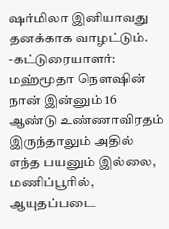ஷர்மிலா இனியாவது தனக்காக வாழட்டும்.
-கட்டுரையாளர்: மஹ்மூதா நௌஷின் நான் இன்னும் 16 ஆண்டு உண்ணாவிரதம் இருந்தாலும் அதில் எந்த பயனும் இல்லை, மணிப்பூரில், ஆயுதப்படை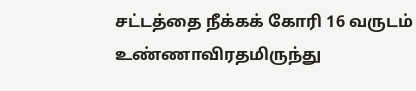சட்டத்தை நீக்கக் கோரி 16 வருடம் உண்ணாவிரதமிருந்து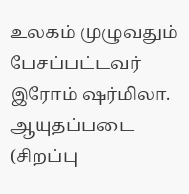உலகம் முழுவதும் பேசப்பட்டவர் இரோம் ஷர்மிலா. ஆயுதப்படை (சிறப்பு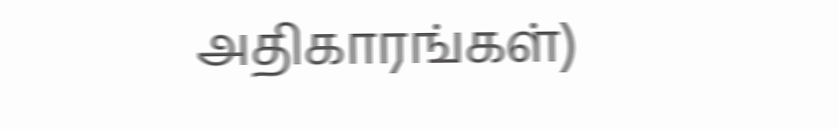அதிகாரங்கள்)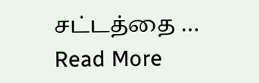சட்டத்தை …
Read More